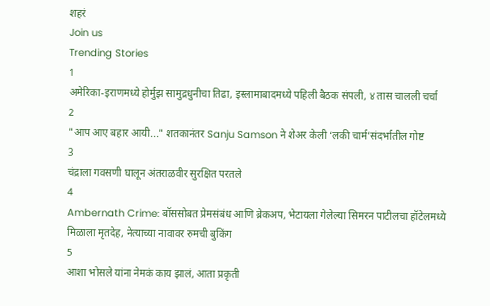शहरं
Join us
Trending Stories
1
अमेरिका-इराणमध्ये होर्मुझ सामुद्रधुनीचा तिढा, इस्लामाबादमध्ये पहिली बैठक संपली, ४ तास चालली चर्चा
2
"आप आए बहार आयी..." शतकानंतर Sanju Samson ने शेअर केली ‘लकी चार्म’संदर्भातील गोष्ट
3
चंद्राला गवसणी घालून अंतराळवीर सुरक्षित परतले
4
Ambernath Crime: बॉससोबत प्रेमसंबंध आणि ब्रेकअप, भेटायला गेलेल्या सिमरन पाटीलचा हॉटेलमध्ये मिळाला मृतदेह, नेत्याच्या नावावर रुमची बुकिंग
5
आशा भोसले यांना नेमकं काय झालं, आता प्रकृती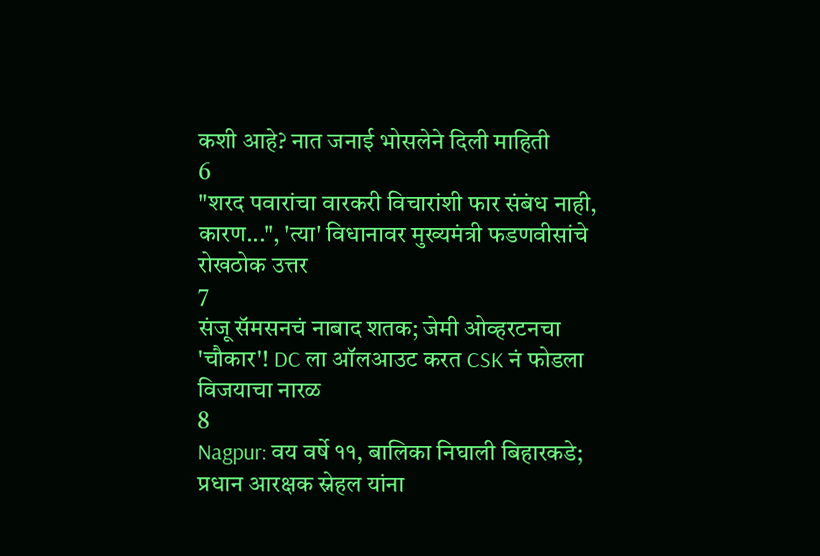कशी आहे? नात जनाई भोसलेने दिली माहिती
6
"शरद पवारांचा वारकरी विचारांशी फार संबंध नाही, कारण...", 'त्या' विधानावर मुख्यमंत्री फडणवीसांचे रोखठोक उत्तर
7
संजू सॅमसनचं नाबाद शतक; जेमी ओव्हरटनचा 'चौकार'! DC ला ऑलआउट करत CSK नं फोडला विजयाचा नारळ
8
Nagpur: वय वर्षे ११, बालिका निघाली बिहारकडे; प्रधान आरक्षक स्नेहल यांना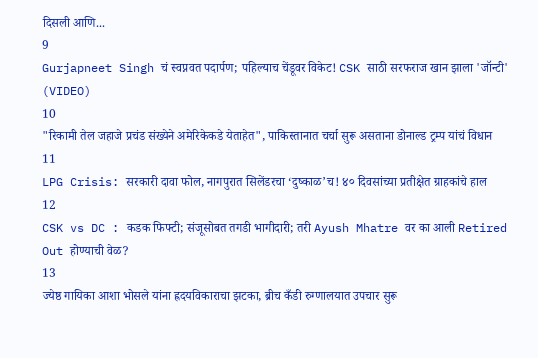दिसली आणि...
9
Gurjapneet Singh चं स्वप्नवत पदार्पण; पहिल्याच चेंडूवर विकेट! CSK साठी सरफराज खान झाला 'जॉन्टी' (VIDEO)
10
"रिकामी तेल जहाजे प्रचंड संख्येने अमेरिकेकडे येताहेत", पाकिस्तानात चर्चा सुरू असताना डोनाल्ड ट्रम्प यांचं विधान
11
LPG Crisis: सरकारी दावा फोल, नागपुरात सिलेंडरचा ‘दुष्काळ’च! ४० दिवसांच्या प्रतीक्षेत ग्राहकांचे हाल
12
CSK vs DC : कडक फिफ्टी; संजूसोबत तगडी भागीदारी; तरी Ayush Mhatre वर का आली Retired Out होण्याची वेळ?
13
ज्येष्ठ गायिका आशा भोसले यांना ह्रदयविकाराचा झटका, ब्रीच कँडी रुग्णालयात उपचार सुरू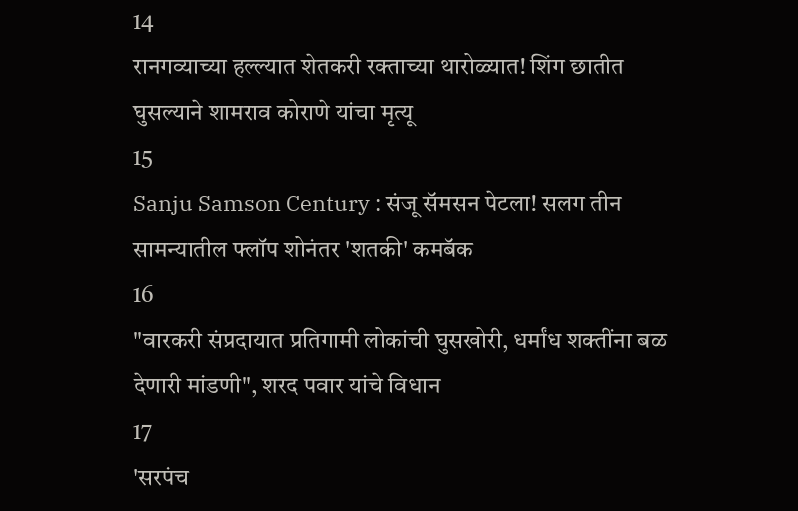14
रानगव्याच्या हल्ल्यात शेतकरी रक्ताच्या थारोळ्यात! शिंग छातीत घुसल्याने शामराव कोराणे यांचा मृत्यू
15
Sanju Samson Century : संजू सॅमसन पेटला! सलग तीन सामन्यातील फ्लॉप शोनंतर 'शतकी' कमबॅक
16
"वारकरी संप्रदायात प्रतिगामी लोकांची घुसखोरी, धर्मांध शक्तींना बळ देणारी मांडणी", शरद पवार यांचे विधान
17
'सरपंच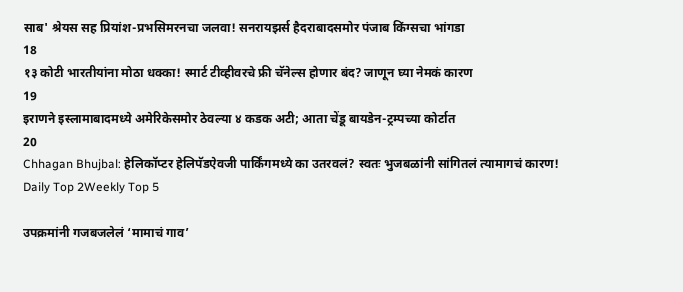साब' श्रेयस सह प्रियांश-प्रभसिमरनचा जलवा! सनरायझर्स हैदराबादसमोर पंजाब किंग्सचा भांगडा
18
१३ कोटी भारतीयांना मोठा धक्का! स्मार्ट टीव्हीवरचे फ्री चॅनेल्स होणार बंद? जाणून घ्या नेमकं कारण
19
इराणने इस्लामाबादमध्ये अमेरिकेसमोर ठेवल्या ४ कडक अटी; आता चेंडू बायडेन-ट्रम्पच्या कोर्टात
20
Chhagan Bhujbal: हेलिकॉप्टर हेलिपॅडऐवजी पार्किंगमध्ये का उतरवलं? स्वतः भुजबळांनी सांगितलं त्यामागचं कारण!
Daily Top 2Weekly Top 5

उपक्रमांनी गजबजलेलं ‘मामाचं गाव’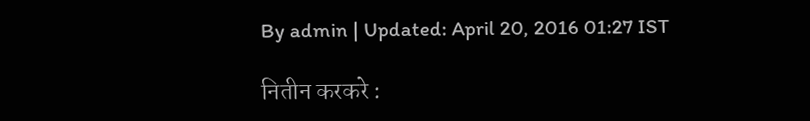By admin | Updated: April 20, 2016 01:27 IST

नितीन करकरे :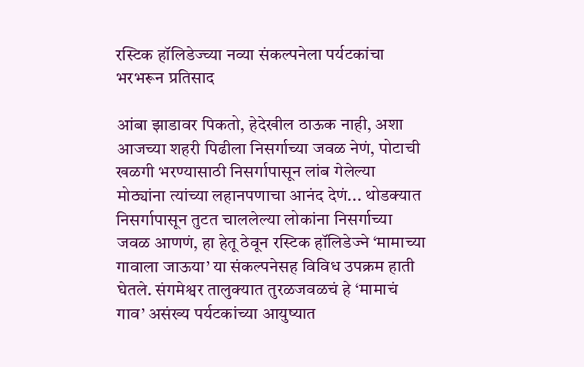रस्टिक हॉलिडेज्च्या नव्या संकल्पनेला पर्यटकांचा भरभरून प्रतिसाद

आंबा झाडावर पिकतो, हेदेखील ठाऊक नाही, अशा आजच्या शहरी पिढीला निसर्गाच्या जवळ नेणं, पोटाची खळगी भरण्यासाठी निसर्गापासून लांब गेलेल्या मोठ्यांना त्यांच्या लहानपणाचा आनंद देणं... थोडक्यात निसर्गापासून तुटत चाललेल्या लोकांना निसर्गाच्या जवळ आणणं, हा हेतू ठेवून रस्टिक हॉलिडेज्ने ‘मामाच्या गावाला जाऊया’ या संकल्पनेसह विविध उपक्रम हाती घेतले. संगमेश्वर तालुक्यात तुरळजवळचं हे ‘मामाचं गाव’ असंख्य पर्यटकांच्या आयुष्यात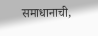समाधानाची,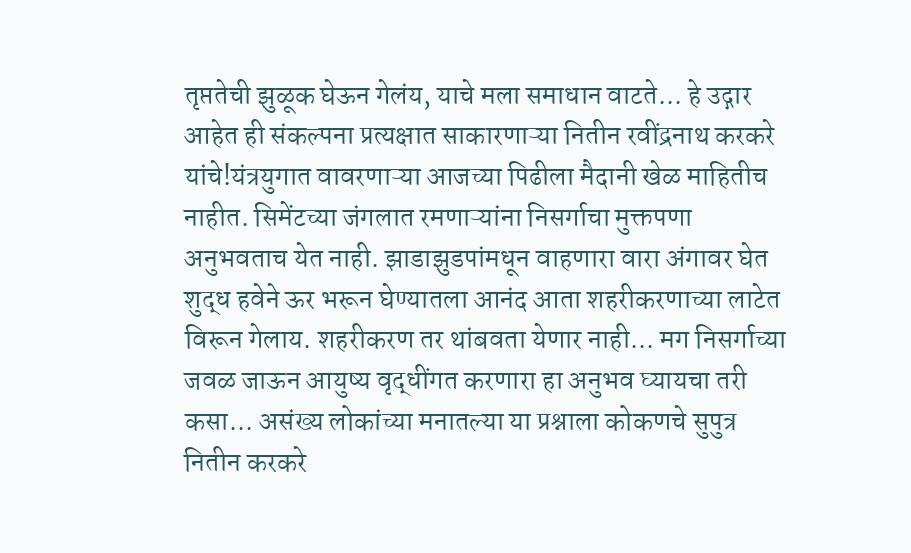तृप्ततेची झुळूक घेऊन गेलंय, याचे मला समाधान वाटते... हे उद्गार आहेत ही संकल्पना प्रत्यक्षात साकारणाऱ्या नितीन रवींद्रनाथ करकरे यांचे!यंत्रयुगात वावरणाऱ्या आजच्या पिढीला मैदानी खेळ माहितीच नाहीत. सिमेंटच्या जंगलात रमणाऱ्यांना निसर्गाचा मुक्तपणा अनुभवताच येत नाही. झाडाझुडपांमधून वाहणारा वारा अंगावर घेत शुद्ध हवेने ऊर भरून घेण्यातला आनंद आता शहरीकरणाच्या लाटेत विरून गेलाय. शहरीकरण तर थांबवता येणार नाही... मग निसर्गाच्या जवळ जाऊन आयुष्य वृद्धींगत करणारा हा अनुभव घ्यायचा तरी कसा... असंख्य लोकांच्या मनातल्या या प्रश्नाला कोकणचे सुपुत्र नितीन करकरे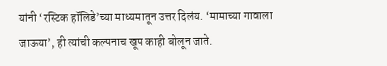यांनी ‘रस्टिक हॉलिडे’च्या माध्यमातून उत्तर दिलंय. ‘मामाच्या गावाला जाऊया’, ही त्यांची कल्पनाच खूप काही बोलून जाते.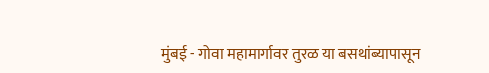मुंबई - गोवा महामार्गावर तुरळ या बसथांब्यापासून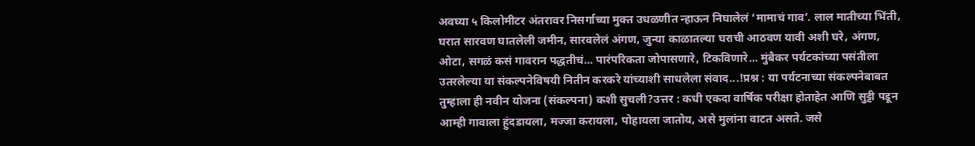अवघ्या ५ किलोमीटर अंतरावर निसर्गाच्या मुक्त उधळणीत न्हाऊन निघालेलं ‘मामाचं गाव’. लाल मातीच्या भिंती, घरात सारवण घातलेली जमीन, सारवलेलं अंगण, जुन्या काळातल्या घराची आठवण यावी अशी घरे, अंगण, ओटा, सगळं कसं गावरान पद्धतीचं... पारंपरिकता जोपासणारे, टिकविणारे... मुंबैकर पर्यटकांच्या पसंतीला उतरलेल्या या संकल्पनेविषयी नितीन करकरे यांच्याशी साधलेला संवाद...!प्रश्न : या पर्यटनाच्या संकल्पनेबाबत तुम्हाला ही नवीन योजना (संकल्पना) कशी सुचली?उत्तर : कधी एकदा वार्षिक परीक्षा होताहेत आणि सुट्टी पडून आम्ही गावाला हुंदडायला, मज्जा करायला, पोहायला जातोय, असे मुलांना वाटत असते. जसे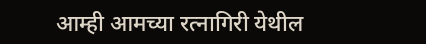आम्ही आमच्या रत्नागिरी येथील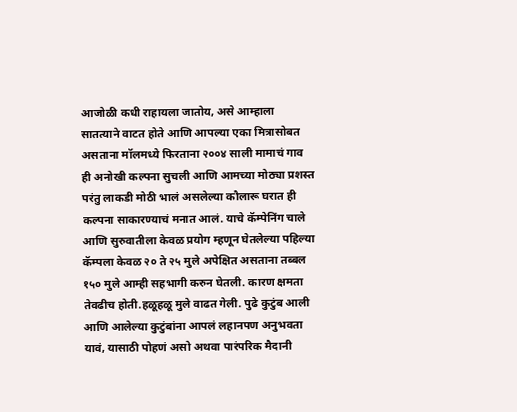आजोळी कधी राहायला जातोय, असे आम्हाला सातत्याने वाटत होते आणि आपल्या एका मित्रासोबत असताना मॉलमध्ये फिरताना २००४ साली मामाचं गाव ही अनोखी कल्पना सुचली आणि आमच्या मोठ्या प्रशस्त परंतु लाकडी मोठी भालं असलेल्या कौलारू घरात ही कल्पना साकारण्याचं मनात आलं. याचे कॅम्पेनिंग चाले आणि सुरुवातीला केवळ प्रयोग म्हणून घेतलेल्या पहिल्या कॅम्पला केवळ २० ते २५ मुले अपेक्षित असताना तब्बल १५० मुले आम्ही सहभागी करुन घेतली. कारण क्षमता तेवढीच होती.हळूहळू मुले वाढत गेली. पुढे कुटुंब आली आणि आलेल्या कुटुंबांना आपलं लहानपण अनुभवता यावं, यासाठी पोहणं असो अथवा पारंपरिक मैदानी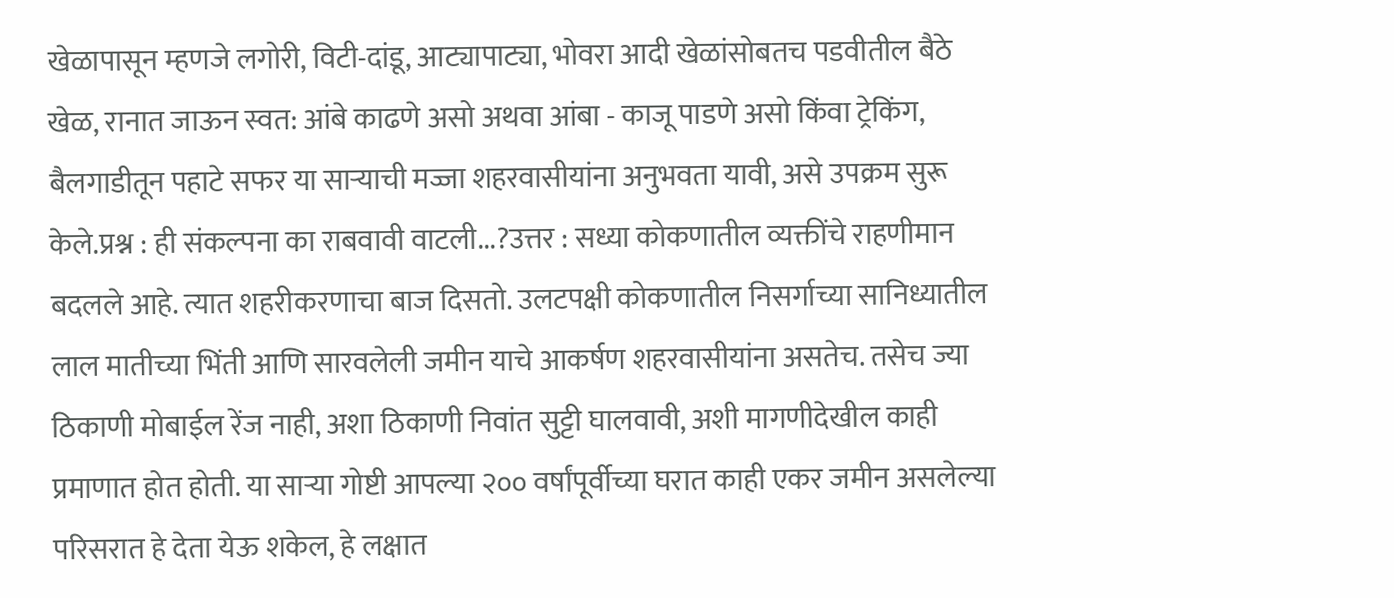खेळापासून म्हणजे लगोरी, विटी-दांडू, आट्यापाट्या, भोवरा आदी खेळांसोबतच पडवीतील बैठे खेळ, रानात जाऊन स्वत: आंबे काढणे असो अथवा आंबा - काजू पाडणे असो किंवा ट्रेकिंग, बैलगाडीतून पहाटे सफर या साऱ्याची मज्जा शहरवासीयांना अनुभवता यावी, असे उपक्रम सुरू केले.प्रश्न : ही संकल्पना का राबवावी वाटली...?उत्तर : सध्या कोकणातील व्यक्तींचे राहणीमान बदलले आहे. त्यात शहरीकरणाचा बाज दिसतो. उलटपक्षी कोकणातील निसर्गाच्या सानिध्यातील लाल मातीच्या भिंती आणि सारवलेली जमीन याचे आकर्षण शहरवासीयांना असतेच. तसेच ज्या ठिकाणी मोबाईल रेंज नाही, अशा ठिकाणी निवांत सुट्टी घालवावी, अशी मागणीदेखील काही प्रमाणात होत होती. या साऱ्या गोष्टी आपल्या २०० वर्षांपूर्वीच्या घरात काही एकर जमीन असलेल्या परिसरात हे देता येऊ शकेल, हे लक्षात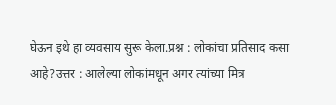घेऊन इथे हा व्यवसाय सुरू केला.प्रश्न : लोकांचा प्रतिसाद कसा आहे?उत्तर : आलेल्या लोकांमधून अगर त्यांच्या मित्र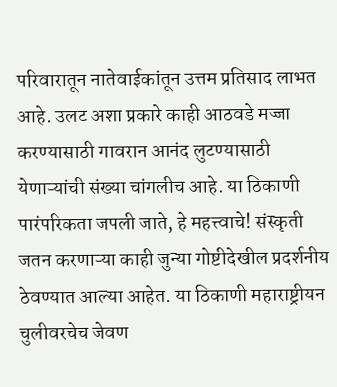परिवारातून नातेवाईकांतून उत्तम प्रतिसाद लाभत आहे. उलट अशा प्रकारे काही आठवडे मज्जा करण्यासाठी गावरान आनंद लुटण्यासाठी येणाऱ्यांची संख्या चांगलीच आहे. या ठिकाणी पारंपरिकता जपली जाते, हे महत्त्वाचे! संस्कृती जतन करणाऱ्या काही जुन्या गोष्टीदेखील प्रदर्शनीय ठेवण्यात आल्या आहेत. या ठिकाणी महाराष्ट्रीयन चुलीवरचेच जेवण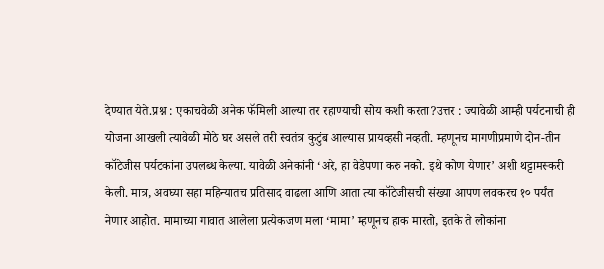देण्यात येते.प्रश्न : एकाचवेळी अनेक फॅमिली आल्या तर रहाण्याची सोय कशी करता?उत्तर : ज्यावेळी आम्ही पर्यटनाची ही योजना आखली त्यावेळी मोठे घर असले तरी स्वतंत्र कुटुंब आल्यास प्रायव्हसी नव्हती. म्हणूनच मागणीप्रमाणे दोन-तीन कॉटेजीस पर्यटकांना उपलब्ध केल्या. यावेळी अनेकांनी ‘अरे, हा वेडेपणा करु नको. इथे कोण येणार’ अशी थट्टामस्करी केली. मात्र, अवघ्या सहा महिन्यातच प्रतिसाद वाढला आणि आता त्या कॉटेजीसची संख्या आपण लवकरच १० पर्यंत नेणार आहोत. मामाच्या गावात आलेला प्रत्येकजण मला ‘मामा’ म्हणूनच हाक मारतो, इतके ते लोकांना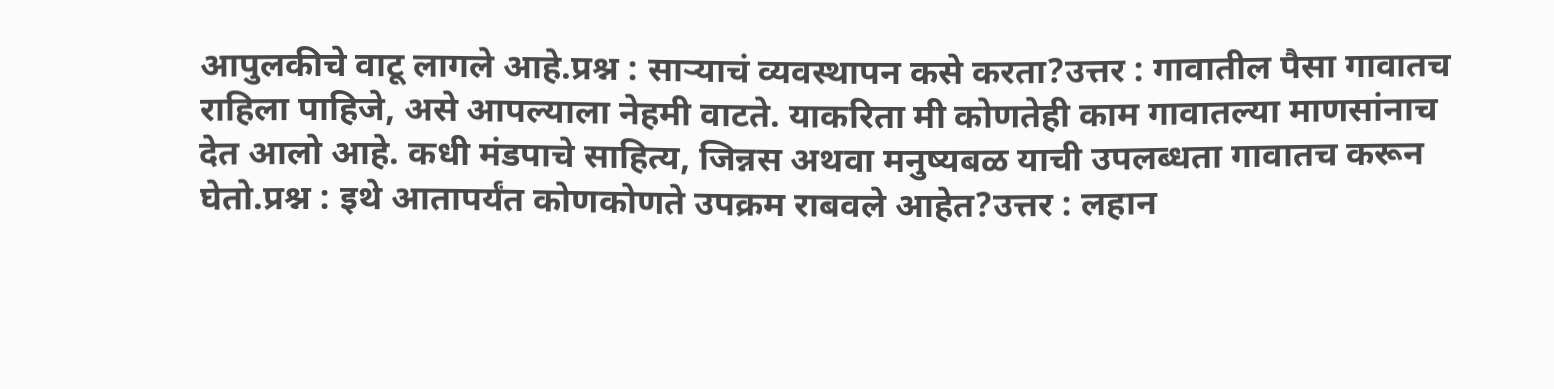आपुलकीचे वाटू लागले आहे.प्रश्न : साऱ्याचं व्यवस्थापन कसे करता?उत्तर : गावातील पैसा गावातच राहिला पाहिजे, असे आपल्याला नेहमी वाटते. याकरिता मी कोणतेही काम गावातल्या माणसांनाच देत आलो आहे. कधी मंडपाचे साहित्य, जिन्नस अथवा मनुष्यबळ याची उपलब्धता गावातच करून घेतो.प्रश्न : इथे आतापर्यंत कोणकोणते उपक्रम राबवले आहेत?उत्तर : लहान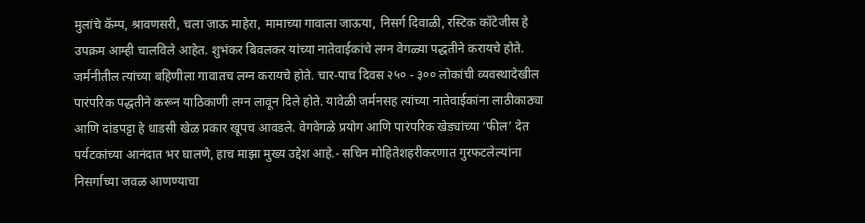मुलांचे कॅम्प, श्रावणसरी, चला जाऊ माहेरा, मामाच्या गावाला जाऊया, निसर्ग दिवाळी, रस्टिक कॉटेजीस हे उपक्रम आम्ही चालविले आहेत. शुभंकर बिवलकर यांच्या नातेवाईकांचे लग्न वेगळ्या पद्धतीने करायचे होते. जर्मनीतील त्यांच्या बहिणीला गावातच लग्न करायचे होते. चार-पाच दिवस २५० - ३०० लोकांची व्यवस्थादेखील पारंपरिक पद्धतीने करून याठिकाणी लग्न लावून दिले होते. यावेळी जर्मनसह त्यांच्या नातेवाईकांना लाठीकाठ्या आणि दांडपट्टा हे धाडसी खेळ प्रकार खूपच आवडले. वेगवेगळे प्रयोग आणि पारंपरिक खेड्यांच्या ‘फील’ देत पर्यटकांच्या आनंदात भर घालणे, हाच माझा मुख्य उद्देश आहे.- सचिन मोहितेशहरीकरणात गुरफटलेल्यांना निसर्गाच्या जवळ आणण्याचा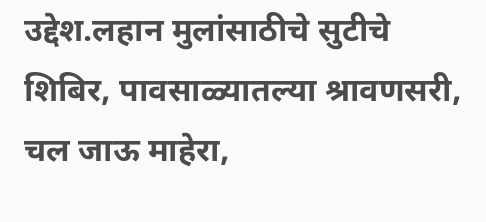उद्देश.लहान मुलांसाठीचे सुटीचे शिबिर, पावसाळ्यातल्या श्रावणसरी, चल जाऊ माहेरा,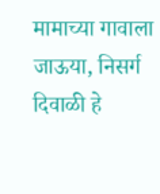मामाच्या गावाला जाऊया, निसर्ग दिवाळी हे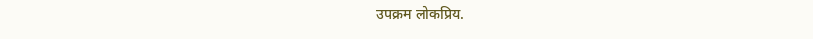उपक्रम लोकप्रिय.